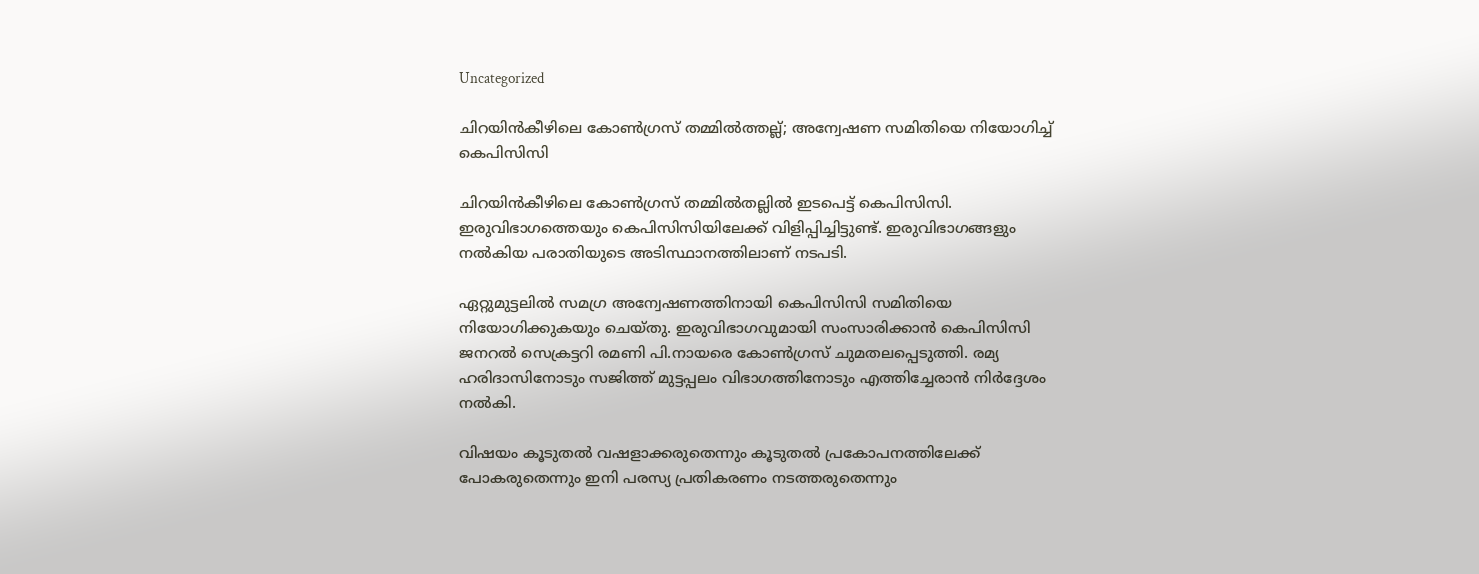Uncategorized

ചിറയിൻകീഴിലെ കോൺഗ്രസ് തമ്മിൽത്തല്ല്; അന്വേഷണ സമിതിയെ നിയോഗിച്ച് കെപിസിസി

ചിറയിൻകീഴിലെ കോൺഗ്രസ് തമ്മിൽതല്ലിൽ ഇടപെട്ട് കെപിസിസി. ഇരുവിഭാഗത്തെയും കെപിസിസിയിലേക്ക് വിളിപ്പിച്ചിട്ടുണ്ട്. ഇരുവിഭാഗങ്ങളും നൽകിയ പരാതിയുടെ അടിസ്ഥാനത്തിലാണ് നടപടി.

ഏറ്റുമുട്ടലിൽ സമഗ്ര അന്വേഷണത്തിനായി കെപിസിസി സമിതിയെ നിയോഗിക്കുകയും ചെയ്തു. ഇരുവിഭാഗവുമായി സംസാരിക്കാൻ കെപിസിസി ജനറൽ സെക്രട്ടറി രമണി പി.നായരെ കോൺഗ്രസ് ചുമതലപ്പെടുത്തി. രമ്യ ഹരിദാസിനോടും സജിത്ത് മുട്ടപ്പലം വിഭാഗത്തിനോടും എത്തിച്ചേരാൻ നിർദ്ദേശം നൽകി.

വിഷയം കൂടുതൽ വഷളാക്കരുതെന്നും കൂടുതൽ പ്രകോപനത്തിലേക്ക് പോകരുതെന്നും ഇനി പരസ്യ പ്രതികരണം നടത്തരുതെന്നും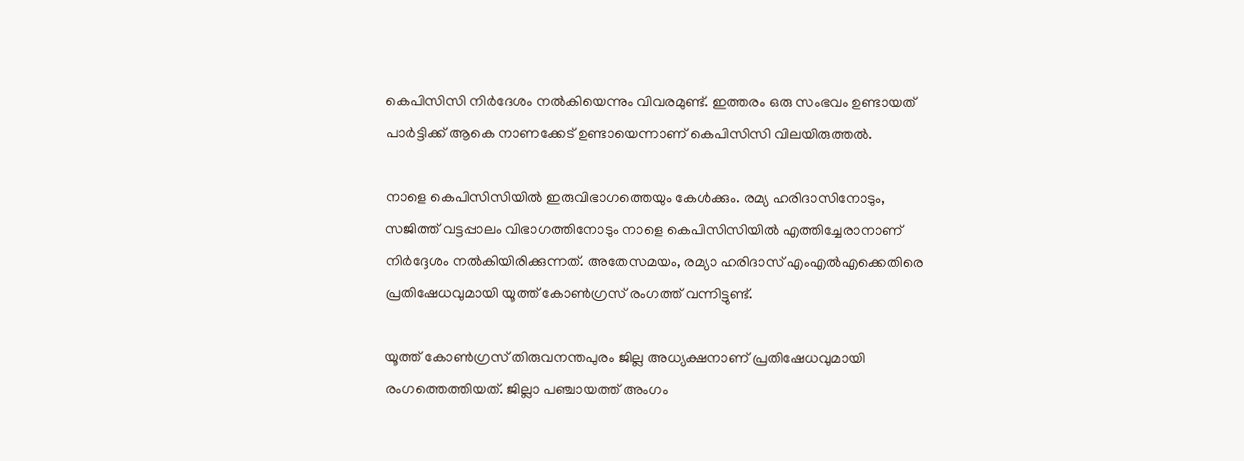കെപിസിസി നിർദേശം നൽകിയെന്നും വിവരമുണ്ട്. ഇത്തരം ഒരു സംഭവം ഉണ്ടായത് പാർട്ടിക്ക് ആകെ നാണക്കേട് ഉണ്ടായെന്നാണ് കെപിസിസി വിലയിരുത്തൽ.

നാളെ കെപിസിസിയിൽ ഇരുവിഭാഗത്തെയും കേൾക്കും. രമ്യ ഹരിദാസിനോടും, സജിത്ത് വട്ടപ്പാലം വിഭാഗത്തിനോടും നാളെ കെപിസിസിയിൽ എത്തിച്ചേരാനാണ് നിർദ്ദേശം നൽകിയിരിക്കുന്നത്. അതേസമയം, രമ്യാ ഹരിദാസ് എംഎൽഎക്കെതിരെ പ്രതിഷേധവുമായി യൂത്ത് കോൺഗ്രസ് രംഗത്ത് വന്നിട്ടുണ്ട്.

യൂത്ത് കോൺഗ്രസ് തിരുവനന്തപുരം ജില്ല അധ്യക്ഷനാണ് പ്രതിഷേധവുമായി രംഗത്തെത്തിയത്. ജില്ലാ പഞ്ചായത്ത് അംഗം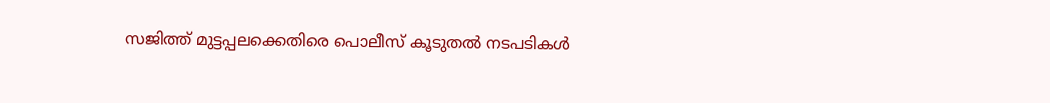സജിത്ത് മുട്ടപ്പലക്കെതിരെ പൊലീസ് കൂടുതൽ നടപടികൾ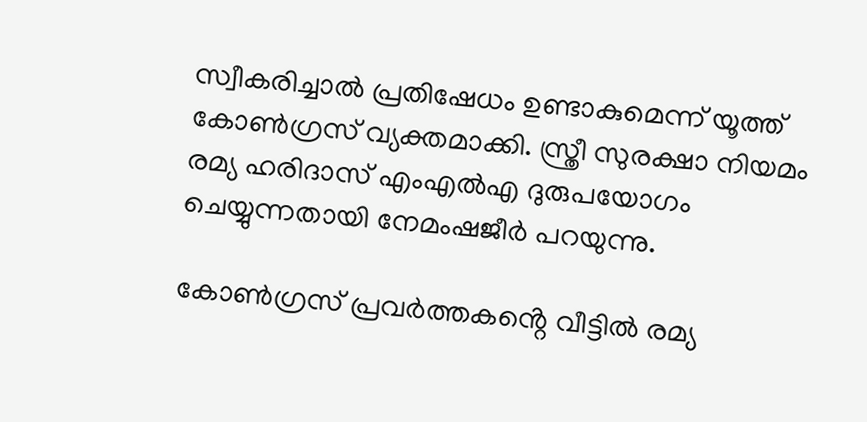സ്വീകരിച്ചാൽ പ്രതിഷേധം ഉണ്ടാകുമെന്ന് യൂത്ത് കോൺഗ്രസ് വ്യക്തമാക്കി. സ്ത്രീ സുരക്ഷാ നിയമം രമ്യ ഹരിദാസ് എംഎൽഎ ദുരുപയോഗം ചെയ്യുന്നതായി നേമംഷജീർ പറയുന്നു.

കോൺഗ്രസ് പ്രവർത്തകൻ്റെ വീട്ടിൽ രമ്യ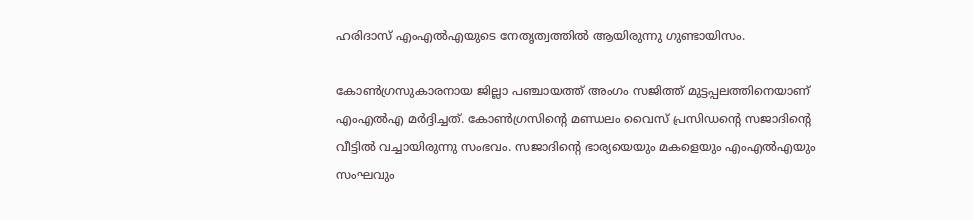ഹരിദാസ് എംഎൽഎയുടെ നേതൃത്വത്തിൽ ആയിരുന്നു ഗുണ്ടായിസം.

കോൺഗ്രസുകാരനായ ജില്ലാ പഞ്ചായത്ത് അംഗം സജിത്ത് മുട്ടപ്പലത്തിനെയാണ് എംഎൽഎ മർദ്ദിച്ചത്. കോൺഗ്രസിന്റെ മണ്ഡലം വൈസ് പ്രസിഡന്റെ സജാദിന്റെ വീട്ടിൽ വച്ചായിരുന്നു സംഭവം. സജാദിന്റെ ഭാര്യയെയും മകളെയും എംഎൽഎയും സംഘവും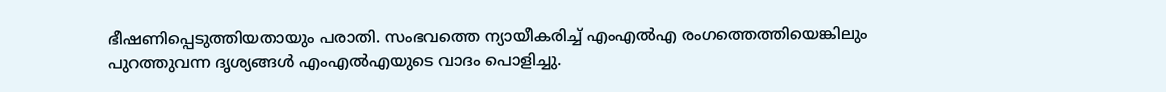ഭീഷണിപ്പെടുത്തിയതായും പരാതി. സംഭവത്തെ ന്യായീകരിച്ച് എംഎൽഎ രംഗത്തെത്തിയെങ്കിലും പുറത്തുവന്ന ദൃശ്യങ്ങൾ എംഎൽഎയുടെ വാദം പൊളിച്ചു.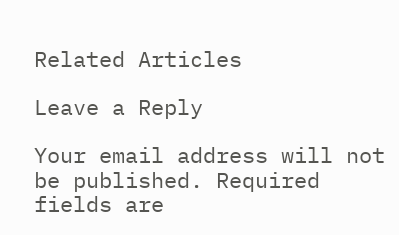Related Articles

Leave a Reply

Your email address will not be published. Required fields are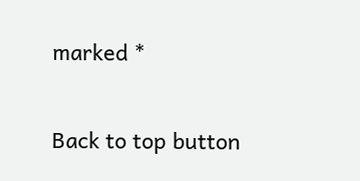marked *

Back to top button